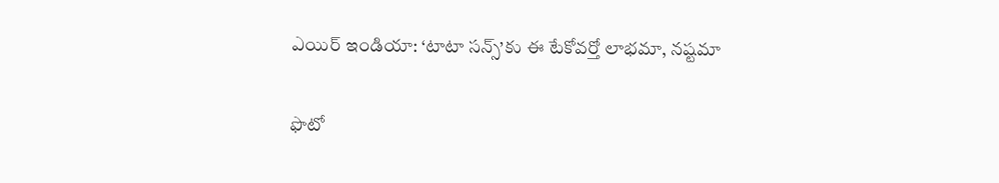ఎయిర్ ఇండియా: ‘టాటా సన్స్’కు ఈ టేకోవర్తో లాభమా, నష్టమా

ఫొటో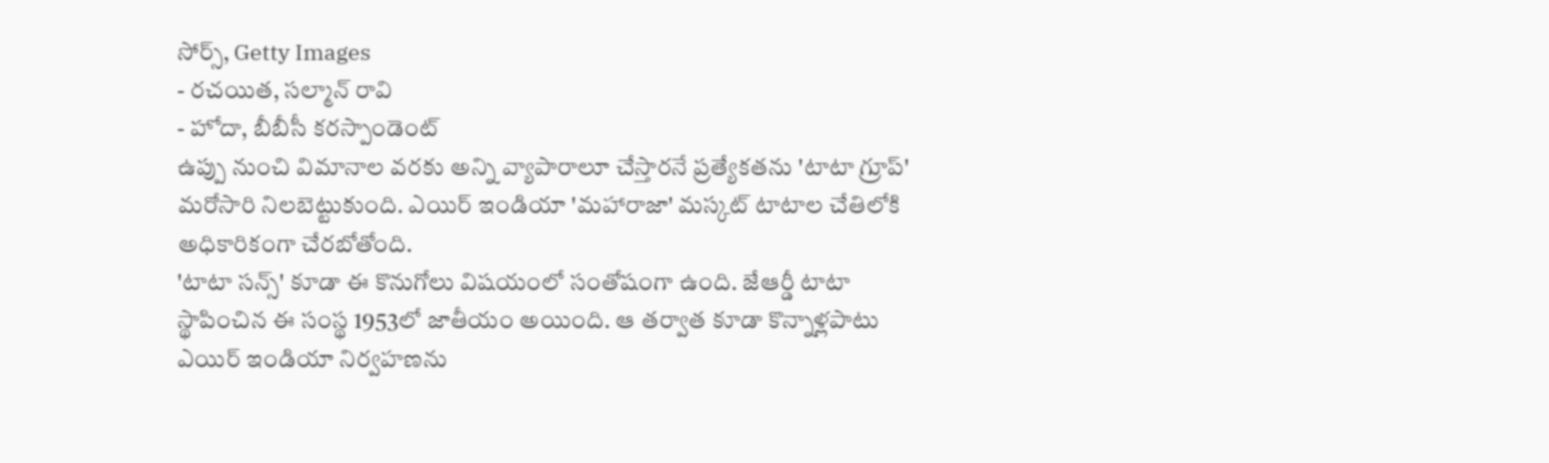సోర్స్, Getty Images
- రచయిత, సల్మాన్ రావి
- హోదా, బీబీసీ కరస్పాండెంట్
ఉప్పు నుంచి విమానాల వరకు అన్ని వ్యాపారాలూ చేస్తారనే ప్రత్యేకతను 'టాటా గ్రూప్' మరోసారి నిలబెట్టుకుంది. ఎయిర్ ఇండియా 'మహారాజా' మస్కట్ టాటాల చేతిలోకి అధికారికంగా చేరబోతోంది.
'టాటా సన్స్' కూడా ఈ కొనుగోలు విషయంలో సంతోషంగా ఉంది. జేఆర్డీ టాటా స్థాపించిన ఈ సంస్థ 1953లో జాతీయం అయింది. ఆ తర్వాత కూడా కొన్నాళ్లపాటు ఎయిర్ ఇండియా నిర్వహణను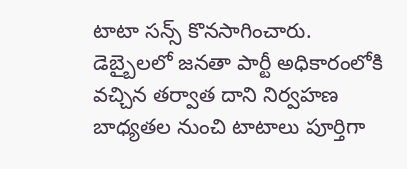టాటా సన్స్ కొనసాగించారు.
డెబ్బైలలో జనతా పార్టీ అధికారంలోకి వచ్చిన తర్వాత దాని నిర్వహణ బాధ్యతల నుంచి టాటాలు పూర్తిగా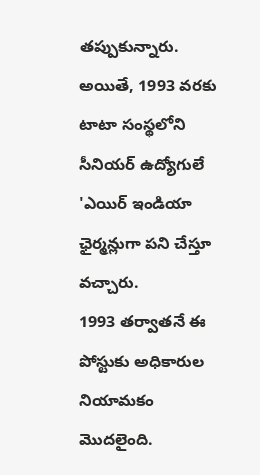తప్పుకున్నారు. అయితే, 1993 వరకు టాటా సంస్థలోని సీనియర్ ఉద్యోగులే 'ఎయిర్ ఇండియా ఛైర్మన్లుగా పని చేస్తూ వచ్చారు.
1993 తర్వాతనే ఈ పోస్టుకు అధికారుల నియామకం మొదలైంది.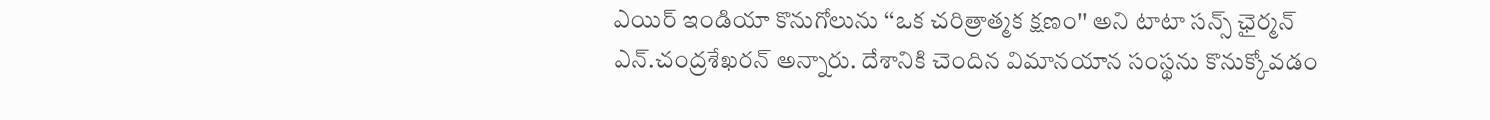ఎయిర్ ఇండియా కొనుగోలును ‘‘ఒక చరిత్రాత్మక క్షణం'' అని టాటా సన్స్ ఛైర్మన్ ఎన్.చంద్రశేఖరన్ అన్నారు. దేశానికి చెందిన విమానయాన సంస్థను కొనుక్కోవడం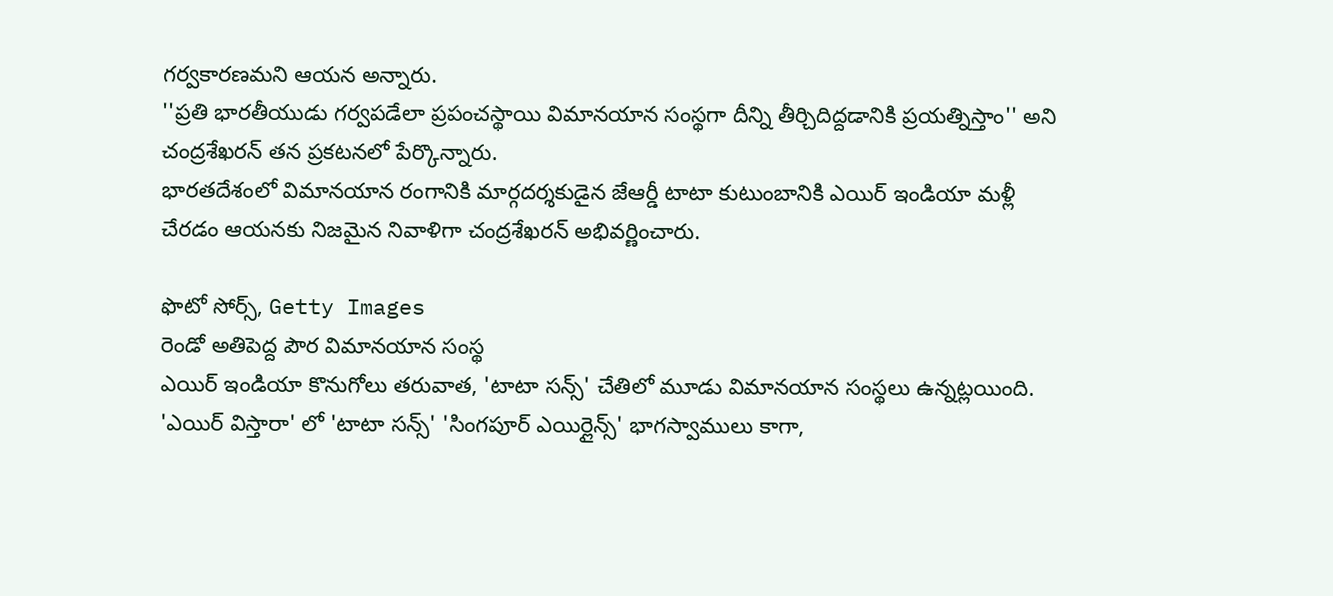గర్వకారణమని ఆయన అన్నారు.
''ప్రతి భారతీయుడు గర్వపడేలా ప్రపంచస్థాయి విమానయాన సంస్థగా దీన్ని తీర్చిదిద్దడానికి ప్రయత్నిస్తాం'' అని చంద్రశేఖరన్ తన ప్రకటనలో పేర్కొన్నారు.
భారతదేశంలో విమానయాన రంగానికి మార్గదర్శకుడైన జేఆర్డీ టాటా కుటుంబానికి ఎయిర్ ఇండియా మళ్లీ చేరడం ఆయనకు నిజమైన నివాళిగా చంద్రశేఖరన్ అభివర్ణించారు.

ఫొటో సోర్స్, Getty Images
రెండో అతిపెద్ద పౌర విమానయాన సంస్థ
ఎయిర్ ఇండియా కొనుగోలు తరువాత, 'టాటా సన్స్' చేతిలో మూడు విమానయాన సంస్థలు ఉన్నట్లయింది. 'ఎయిర్ విస్తారా' లో 'టాటా సన్స్' 'సింగపూర్ ఎయిర్లైన్స్' భాగస్వాములు కాగా,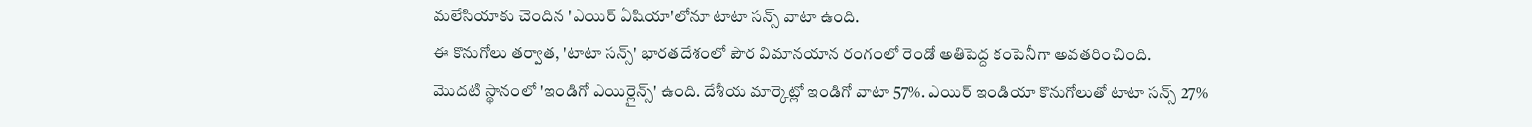మలేసియాకు చెందిన 'ఎయిర్ ఏషియా'లోనూ టాటా సన్స్ వాటా ఉంది.
ఈ కొనుగోలు తర్వాత, 'టాటా సన్స్' భారతదేశంలో పౌర విమానయాన రంగంలో రెండో అతిపెద్ద కంపెనీగా అవతరించింది.
మొదటి స్థానంలో 'ఇండిగో ఎయిర్లైన్స్' ఉంది. దేశీయ మార్కెట్లో ఇండిగో వాటా 57%. ఎయిర్ ఇండియా కొనుగోలుతో టాటా సన్స్ 27%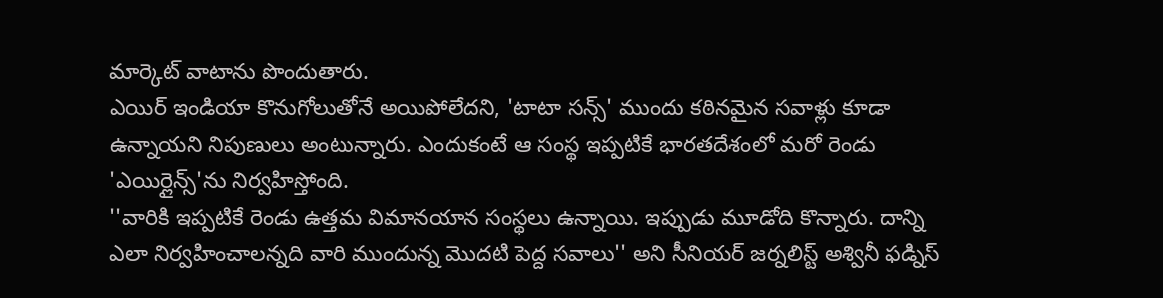మార్కెట్ వాటాను పొందుతారు.
ఎయిర్ ఇండియా కొనుగోలుతోనే అయిపోలేదని, 'టాటా సన్స్' ముందు కఠినమైన సవాళ్లు కూడా ఉన్నాయని నిపుణులు అంటున్నారు. ఎందుకంటే ఆ సంస్థ ఇప్పటికే భారతదేశంలో మరో రెండు 'ఎయిర్లైన్స్'ను నిర్వహిస్తోంది.
''వారికి ఇప్పటికే రెండు ఉత్తమ విమానయాన సంస్థలు ఉన్నాయి. ఇప్పుడు మూడోది కొన్నారు. దాన్ని ఎలా నిర్వహించాలన్నది వారి ముందున్న మొదటి పెద్ద సవాలు'' అని సీనియర్ జర్నలిస్ట్ అశ్వినీ ఫడ్నిస్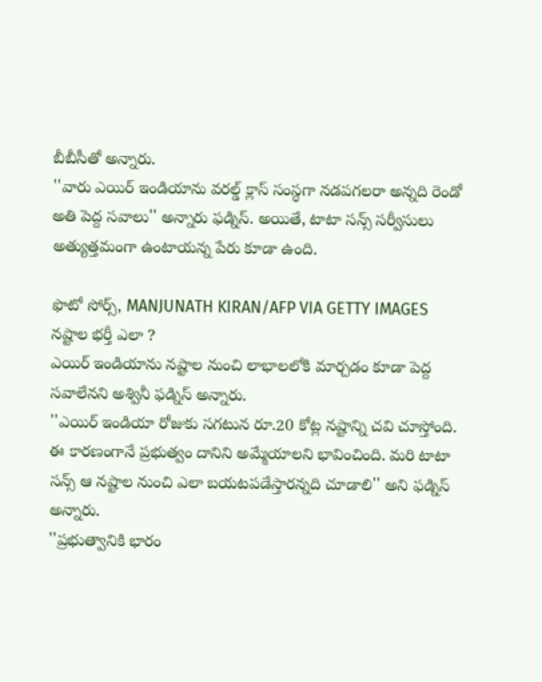బీబీసీతో అన్నారు.
''వారు ఎయిర్ ఇండియాను వరల్డ్ క్లాస్ సంస్థగా నడపగలరా అన్నది రెండో అతి పెద్ద సవాలు'' అన్నారు ఫడ్నిస్. అయితే, టాటా సన్స్ సర్వీసులు అత్యుత్తమంగా ఉంటాయన్న పేరు కూడా ఉంది.

ఫొటో సోర్స్, MANJUNATH KIRAN/AFP VIA GETTY IMAGES
నష్టాల భర్తీ ఎలా ?
ఎయిర్ ఇండియాను నష్టాల నుంచి లాభాలలోకి మార్చడం కూడా పెద్ద సవాలేనని అశ్వినీ ఫడ్నిస్ అన్నారు.
''ఎయిర్ ఇండియా రోజుకు సగటున రూ.20 కోట్ల నష్టాన్ని చవి చూస్తోంది. ఈ కారణంగానే ప్రభుత్వం దానిని అమ్మేయాలని భావించింది. మరి టాటా సన్స్ ఆ నష్టాల నుంచి ఎలా బయటపడేస్తారన్నది చూడాలి'' అని ఫడ్నిస్ అన్నారు.
''ప్రభుత్వానికి భారం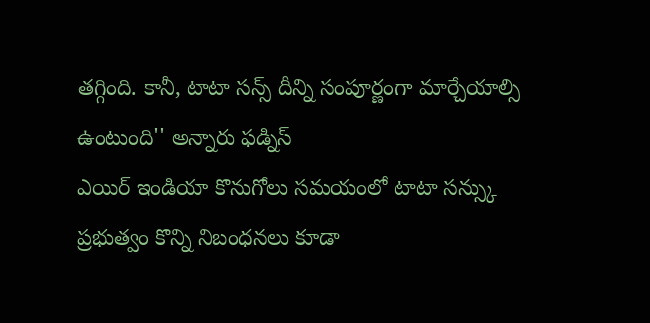తగ్గింది. కానీ, టాటా సన్స్ దీన్ని సంపూర్ణంగా మార్చేయాల్సి ఉంటుంది'' అన్నారు ఫడ్నిస్
ఎయిర్ ఇండియా కొనుగోలు సమయంలో టాటా సన్స్కు ప్రభుత్వం కొన్ని నిబంధనలు కూడా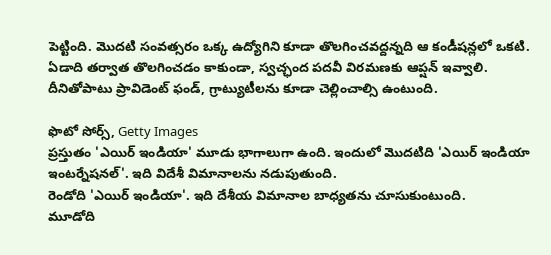పెట్టింది. మొదటి సంవత్సరం ఒక్క ఉద్యోగిని కూడా తొలగించవద్దన్నది ఆ కండీషన్లలో ఒకటి.
ఏడాది తర్వాత తొలగించడం కాకుండా, స్వచ్ఛంద పదవీ విరమణకు ఆప్షన్ ఇవ్వాలి. దీనితోపాటు ప్రావిడెంట్ ఫండ్, గ్రాట్యుటీలను కూడా చెల్లించాల్సి ఉంటుంది.

ఫొటో సోర్స్, Getty Images
ప్రస్తుతం 'ఎయిర్ ఇండియా' మూడు భాగాలుగా ఉంది. ఇందులో మొదటిది 'ఎయిర్ ఇండియా ఇంటర్నేషనల్'. ఇది విదేశీ విమానాలను నడుపుతుంది.
రెండోది 'ఎయిర్ ఇండియా'. ఇది దేశీయ విమానాల బాధ్యతను చూసుకుంటుంది.
మూడోది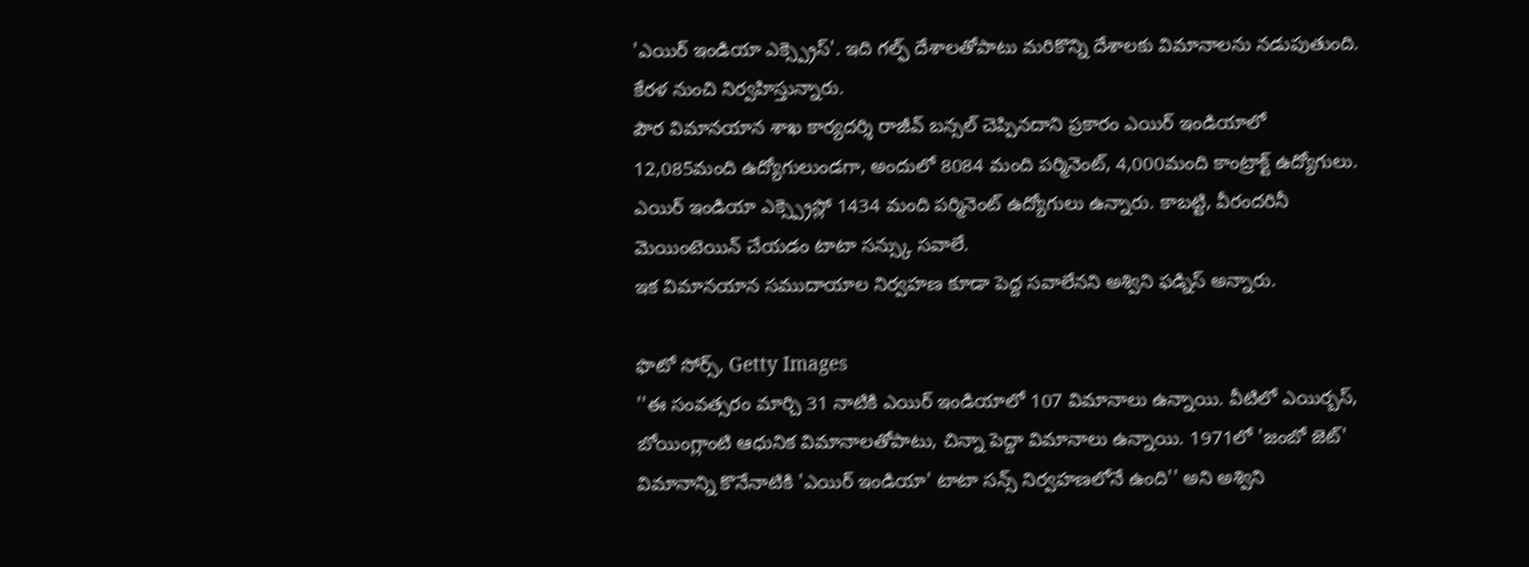'ఎయిర్ ఇండియా ఎక్స్ప్రెస్'. ఇది గల్ఫ్ దేశాలతోపాటు మరికొన్ని దేశాలకు విమానాలను నడుపుతుంది. కేరళ నుంచి నిర్వహిస్తున్నారు.
పౌర విమానయాన శాఖ కార్యదర్శి రాజీవ్ బన్సల్ చెప్పినదాని ప్రకారం ఎయిర్ ఇండియాలో 12,085మంది ఉద్యోగులుండగా, అందులో 8084 మంది పర్మినెంట్, 4,000మంది కాంట్రాక్ట్ ఉద్యోగులు.
ఎయిర్ ఇండియా ఎక్స్ప్రెస్లో 1434 మంది పర్మినెంట్ ఉద్యోగులు ఉన్నారు. కాబట్టి, వీరందరినీ మెయింటెయిన్ చేయడం టాటా సన్స్కు సవాలే.
ఇక విమానయాన సముదాయాల నిర్వహణ కూడా పెద్ద సవాలేనని అశ్విని ఫడ్నిస్ అన్నారు.

ఫొటో సోర్స్, Getty Images
''ఈ సంవత్సరం మార్చి 31 నాటికి ఎయిర్ ఇండియాలో 107 విమానాలు ఉన్నాయి. వీటిలో ఎయిర్బస్, బోయింగ్లాంటి ఆధునిక విమానాలతోపాటు, చిన్నా పెద్దా విమానాలు ఉన్నాయి. 1971లో 'జంబో జెట్' విమానాన్ని కొనేనాటికి 'ఎయిర్ ఇండియా' టాటా సన్స్ నిర్వహణలోనే ఉంది'' అని అశ్విని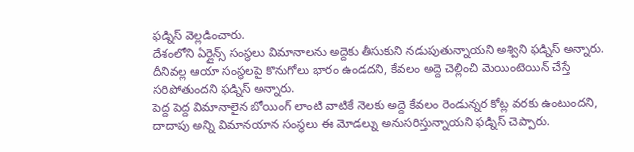ఫడ్నిస్ వెల్లడించారు.
దేశంలోని ఏర్లైన్స్ సంస్థలు విమానాలను అద్దెకు తీసుకుని నడుపుతున్నాయని అశ్విని ఫడ్నిస్ అన్నారు. దీనివల్ల ఆయా సంస్థలపై కొనుగోలు భారం ఉండదని, కేవలం అద్దె చెల్లించి మెయింటెయిన్ చేస్తే సరిపోతుందని ఫడ్నిస్ అన్నారు.
పెద్ద పెద్ద విమానాలైన బోయింగ్ లాంటి వాటికే నెలకు అద్దె కేవలం రెండున్నర కోట్ల వరకు ఉంటుందని, దాదాపు అన్ని విమానయాన సంస్థలు ఈ మోడల్ను అనుసరిస్తున్నాయని ఫడ్నిస్ చెప్పారు.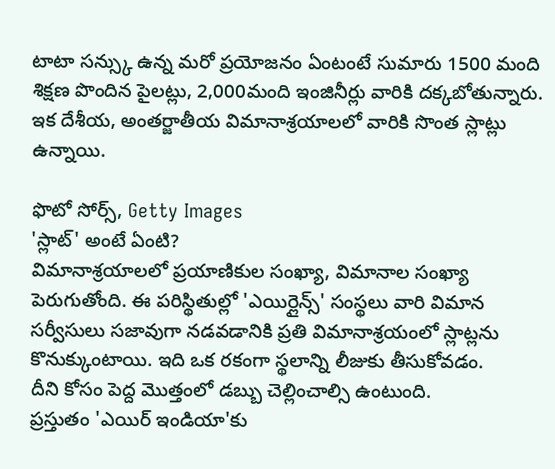టాటా సన్స్కు ఉన్న మరో ప్రయోజనం ఏంటంటే సుమారు 1500 మంది శిక్షణ పొందిన పైలట్లు, 2,000మంది ఇంజినీర్లు వారికి దక్కబోతున్నారు. ఇక దేశీయ, అంతర్జాతీయ విమానాశ్రయాలలో వారికి సొంత స్లాట్లు ఉన్నాయి.

ఫొటో సోర్స్, Getty Images
'స్లాట్' అంటే ఏంటి?
విమానాశ్రయాలలో ప్రయాణికుల సంఖ్యా, విమానాల సంఖ్యా పెరుగుతోంది. ఈ పరిస్థితుల్లో 'ఎయిర్లైన్స్' సంస్థలు వారి విమాన సర్వీసులు సజావుగా నడవడానికి ప్రతి విమానాశ్రయంలో స్లాట్లను కొనుక్కుంటాయి. ఇది ఒక రకంగా స్థలాన్ని లీజుకు తీసుకోవడం.
దీని కోసం పెద్ద మొత్తంలో డబ్బు చెల్లించాల్సి ఉంటుంది.
ప్రస్తుతం 'ఎయిర్ ఇండియా'కు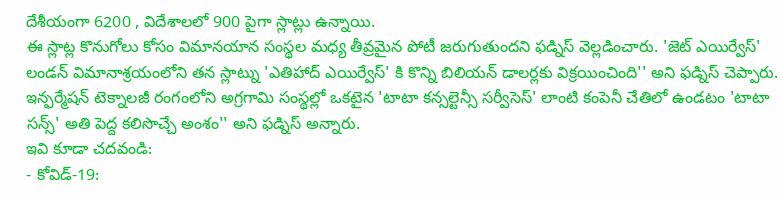దేశీయంగా 6200 , విదేశాలలో 900 పైగా స్లాట్లు ఉన్నాయి.
ఈ స్లాట్ల కొనుగోలు కోసం విమానయాన సంస్థల మధ్య తీవ్రమైన పోటీ జరుగుతుందని ఫడ్నిస్ వెల్లడించారు. 'జెట్ ఎయిర్వేస్' లండన్ విమానాశ్రయంలోని తన స్లాట్ను 'ఎతిహాద్ ఎయిర్వేస్' కి కొన్ని బిలియన్ డాలర్లకు విక్రయించింది'' అని ఫడ్నిస్ చెప్పారు.
ఇన్ఫర్మేషన్ టెక్నాలజీ రంగంలోని అగ్రగామి సంస్థల్లో ఒకటైన 'టాటా కన్సల్టెన్సీ సర్వీసెస్' లాంటి కంపెనీ చేతిలో ఉండటం 'టాటా సన్స్' అతి పెద్ద కలిసొచ్చే అంశం'' అని ఫడ్నిస్ అన్నారు.
ఇవి కూడా చదవండి:
- కోవిడ్-19: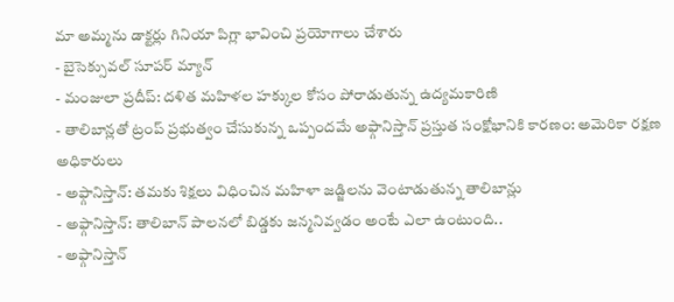మా అమ్మను డాక్టర్లు గినియా పిగ్లా భావించి ప్రయోగాలు చేశారు
- బైసెక్సువల్ సూపర్ మ్యాన్
- మంజులా ప్రదీప్: దళిత మహిళల హక్కుల కోసం పోరాడుతున్న ఉద్యమకారిణి
- తాలిబాన్లతో ట్రంప్ ప్రభుత్వం చేసుకున్న ఒప్పందమే అఫ్గానిస్తాన్ ప్రస్తుత సంక్షోభానికి కారణం: అమెరికా రక్షణ అధికారులు
- అఫ్గానిస్తాన్: తమకు శిక్షలు విధించిన మహిళా జడ్జిలను వెంటాడుతున్న తాలిబాన్లు
- అఫ్గానిస్తాన్: తాలిబాన్ పాలనలో బిడ్డకు జన్మనివ్వడం అంటే ఎలా ఉంటుంది..
- అఫ్గానిస్తాన్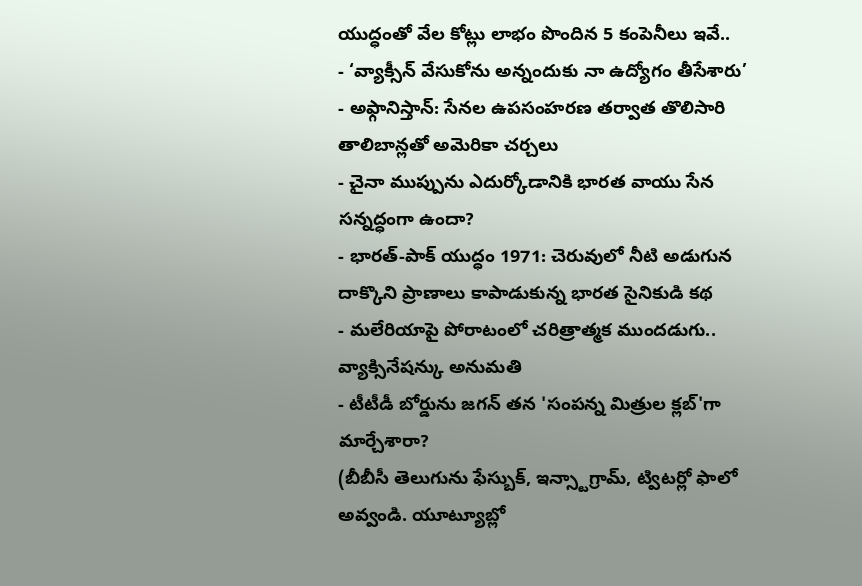యుద్ధంతో వేల కోట్లు లాభం పొందిన 5 కంపెనీలు ఇవే..
- ‘వ్యాక్సీన్ వేసుకోను అన్నందుకు నా ఉద్యోగం తీసేశారు’
- అఫ్గానిస్తాన్: సేనల ఉపసంహరణ తర్వాత తొలిసారి తాలిబాన్లతో అమెరికా చర్చలు
- చైనా ముప్పును ఎదుర్కోడానికి భారత వాయు సేన సన్నద్ధంగా ఉందా?
- భారత్-పాక్ యుద్ధం 1971: చెరువులో నీటి అడుగున దాక్కొని ప్రాణాలు కాపాడుకున్న భారత సైనికుడి కథ
- మలేరియాపై పోరాటంలో చరిత్రాత్మక ముందడుగు.. వ్యాక్సినేషన్కు అనుమతి
- టీటీడీ బోర్డును జగన్ తన 'సంపన్న మిత్రుల క్లబ్'గా మార్చేశారా?
(బీబీసీ తెలుగును ఫేస్బుక్, ఇన్స్టాగ్రామ్, ట్విటర్లో ఫాలో అవ్వండి. యూట్యూబ్లో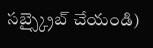సబ్స్క్రైబ్ చేయండి)